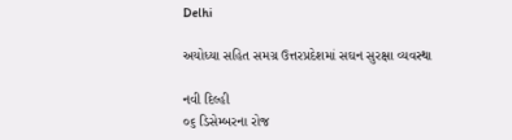Delhi

અયોધ્યા સહિત સમગ્ર ઉત્તરપ્રદેશમાં સઘન સુરક્ષા વ્યવસ્થા

નવી દિલ્હી
૦૬ ડિસેમ્બરના રોજ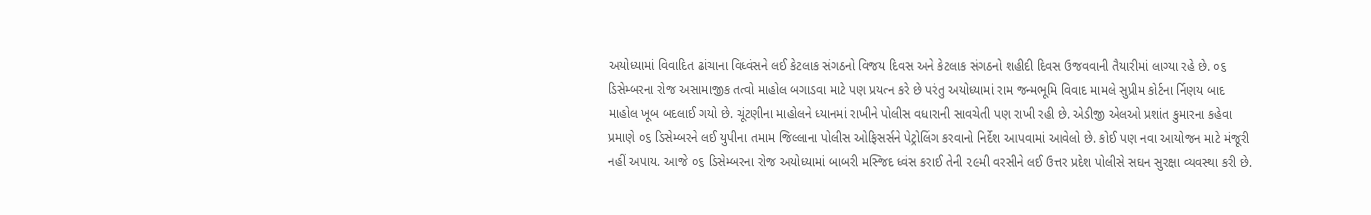અયોધ્યામાં વિવાદિત ઢાંચાના વિધ્વંસને લઈ કેટલાક સંગઠનો વિજય દિવસ અને કેટલાક સંગઠનો શહીદી દિવસ ઉજવવાની તૈયારીમાં લાગ્યા રહે છે. ૦૬ ડિસેમ્બરના રોજ અસામાજીક તત્વો માહોલ બગાડવા માટે પણ પ્રયત્ન કરે છે પરંતુ અયોધ્યામાં રામ જન્મભૂમિ વિવાદ મામલે સુપ્રીમ કોર્ટના ર્નિણય બાદ માહોલ ખૂબ બદલાઈ ગયો છે. ચૂંટણીના માહોલને ધ્યાનમાં રાખીને પોલીસ વધારાની સાવચેતી પણ રાખી રહી છે. એડીજી એલઓ પ્રશાંત કુમારના કહેવા પ્રમાણે ૦૬ ડિસેમ્બરને લઈ યુપીના તમામ જિલ્લાના પોલીસ ઓફિસર્સને પેટ્રોલિંગ કરવાનો નિર્દેશ આપવામાં આવેલો છે. કોઈ પણ નવા આયોજન માટે મંજૂરી નહીં અપાય. આજે ૦૬ ડિસેમ્બરના રોજ અયોધ્યામાં બાબરી મસ્જિદ ધ્વંસ કરાઈ તેની ૨૯મી વરસીને લઈ ઉત્તર પ્રદેશ પોલીસે સઘન સુરક્ષા વ્યવસ્થા કરી છે.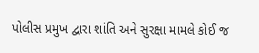પોલીસ પ્રમુખ દ્વારા શાંતિ અને સુરક્ષા મામલે કોઈ જ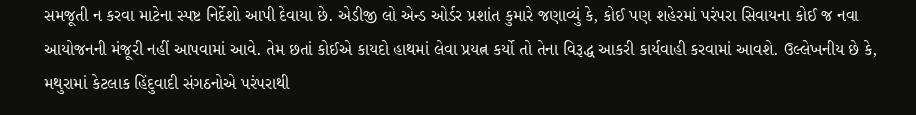સમજૂતી ન કરવા માટેના સ્પષ્ટ નિર્દેશો આપી દેવાયા છે. એડીજી લો એન્ડ ઓર્ડર પ્રશાંત કુમારે જણાવ્યું કે, કોઈ પણ શહેરમાં પરંપરા સિવાયના કોઈ જ નવા આયોજનની મંજૂરી નહીં આપવામાં આવે. તેમ છતાં કોઈએ કાયદો હાથમાં લેવા પ્રયત્ન કર્યો તો તેના વિરૂદ્ધ આકરી કાર્યવાહી કરવામાં આવશે. ઉલ્લેખનીય છે કે, મથુરામાં કેટલાક હિંદુવાદી સંગઠનોએ પરંપરાથી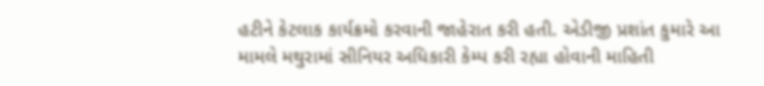હટીને કેટલાક કાર્યક્રમો કરવાની જાહેરાત કરી હતી. એડીજી પ્રશાંત કુમારે આ મામલે મથુરામાં સીનિયર અધિકારી કેમ્પ કરી રહ્યા હોવાની માહિતી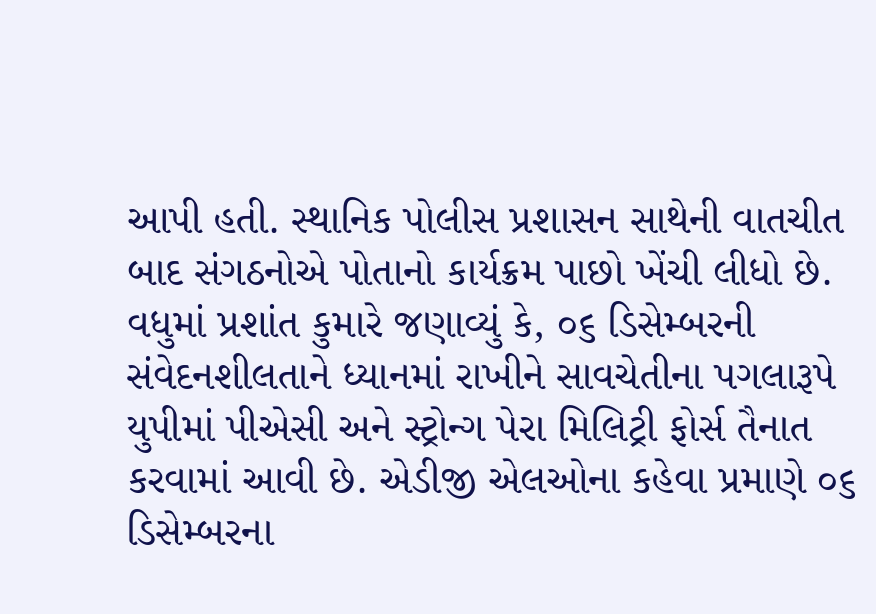આપી હતી. સ્થાનિક પોલીસ પ્રશાસન સાથેની વાતચીત બાદ સંગઠનોએ પોતાનો કાર્યક્રમ પાછો ખેંચી લીધો છે. વધુમાં પ્રશાંત કુમારે જણાવ્યું કે, ૦૬ ડિસેમ્બરની સંવેદનશીલતાને ધ્યાનમાં રાખીને સાવચેતીના પગલારૂપે યુપીમાં પીએસી અને સ્ટ્રોન્ગ પેરા મિલિટ્રી ફોર્સ તૈનાત કરવામાં આવી છે. એડીજી એલઓના કહેવા પ્રમાણે ૦૬ ડિસેમ્બરના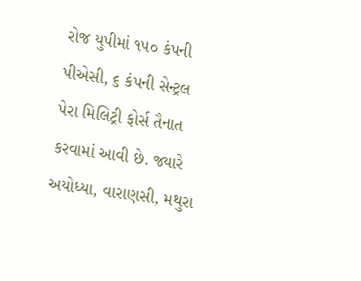રોજ યુપીમાં ૧૫૦ કંપની પીએસી, ૬ કંપની સેન્ટ્રલ પેરા મિલિટ્રી ફોર્સ તૈનાત કરવામાં આવી છે. જ્યારે અયોધ્યા, વારાણસી, મથુરા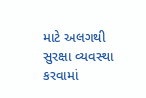માટે અલગથી સુરક્ષા વ્યવસ્થા કરવામાં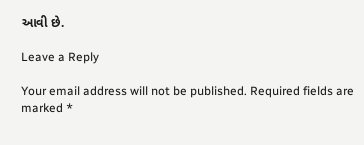આવી છે.

Leave a Reply

Your email address will not be published. Required fields are marked *